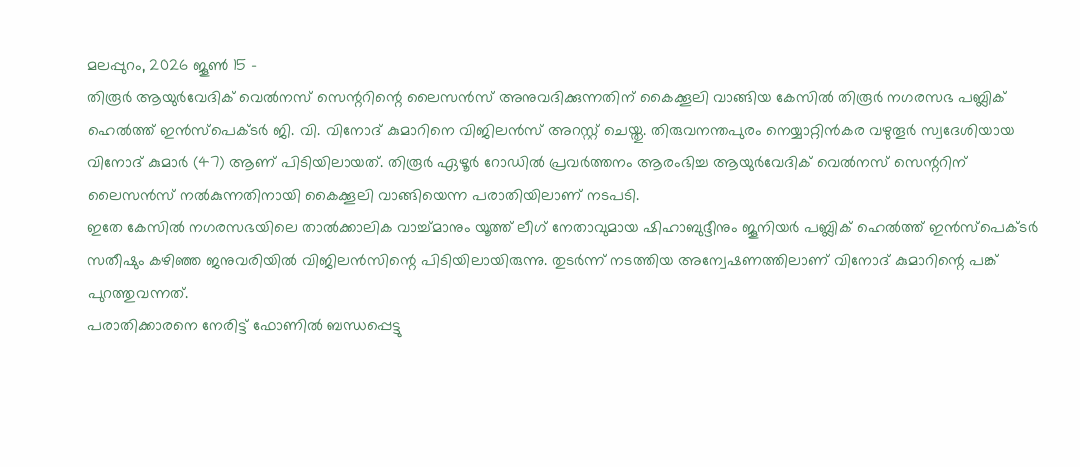മലപ്പുറം, 2026 ജൂൺ 15 –
തിരൂർ ആയുർവേദിക് വെൽനസ് സെന്ററിന്റെ ലൈസൻസ് അനുവദിക്കുന്നതിന് കൈക്കൂലി വാങ്ങിയ കേസിൽ തിരൂർ നഗരസഭ പബ്ലിക് ഹെൽത്ത് ഇൻസ്പെക്ടർ ജി. വി. വിനോദ് കുമാറിനെ വിജിലൻസ് അറസ്റ്റ് ചെയ്തു. തിരുവനന്തപുരം നെയ്യാറ്റിൻകര വഴുതൂർ സ്വദേശിയായ വിനോദ് കുമാർ (47) ആണ് പിടിയിലായത്. തിരൂർ ഏഴൂർ റോഡിൽ പ്രവർത്തനം ആരംഭിച്ച ആയുർവേദിക് വെൽനസ് സെന്ററിന് ലൈസൻസ് നൽകുന്നതിനായി കൈക്കൂലി വാങ്ങിയെന്ന പരാതിയിലാണ് നടപടി.
ഇതേ കേസിൽ നഗരസഭയിലെ താൽക്കാലിക വാച്ച്മാനും യൂത്ത് ലീഗ് നേതാവുമായ ഷിഹാബുദ്ദീനും ജൂനിയർ പബ്ലിക് ഹെൽത്ത് ഇൻസ്പെക്ടർ സതീഷും കഴിഞ്ഞ ജനുവരിയിൽ വിജിലൻസിന്റെ പിടിയിലായിരുന്നു. തുടർന്ന് നടത്തിയ അന്വേഷണത്തിലാണ് വിനോദ് കുമാറിന്റെ പങ്ക് പുറത്തുവന്നത്.
പരാതിക്കാരനെ നേരിട്ട് ഫോണിൽ ബന്ധപ്പെട്ടു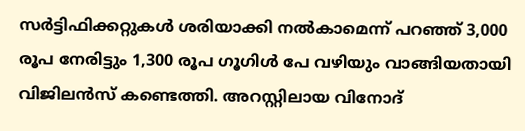സർട്ടിഫിക്കറ്റുകൾ ശരിയാക്കി നൽകാമെന്ന് പറഞ്ഞ് 3,000 രൂപ നേരിട്ടും 1,300 രൂപ ഗൂഗിൾ പേ വഴിയും വാങ്ങിയതായി വിജിലൻസ് കണ്ടെത്തി. അറസ്റ്റിലായ വിനോദ്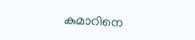കുമാറിനെ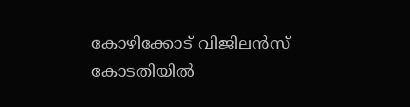കോഴിക്കോട് വിജിലൻസ് കോടതിയിൽ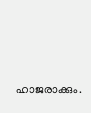ഹാജരാക്കും.